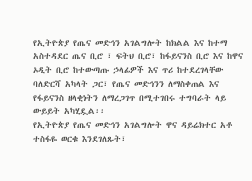የኢትዮጵያ የጤና መድኅን አገልግሎት ከክልል እና ከተማ አስተዳደር ጤና ቢሮ ፣ ፍትህ ቢሮ፣ ከፋይናንስ ቢሮ እና ከዋና ኦዲት ቢሮ ከተውጣጡ ኃላፊዎች እና ጥሪ ከተደረገላቸው ባለድርሻ አካላት ጋር፣ የጤና መድኅንን ለማስቀጠል እና የፋይናንስ ዘላቂነትን ለማረጋገጥ በሚተገበሩ ተግባራት ላይ ውይይት አካሂዷል፡፡
የኢትዮጵያ የጤና መድኅን አገልግሎት ዋና ዳይሬክተር አቶ ተስፋዬ ወርቁ እንደገለጹት፣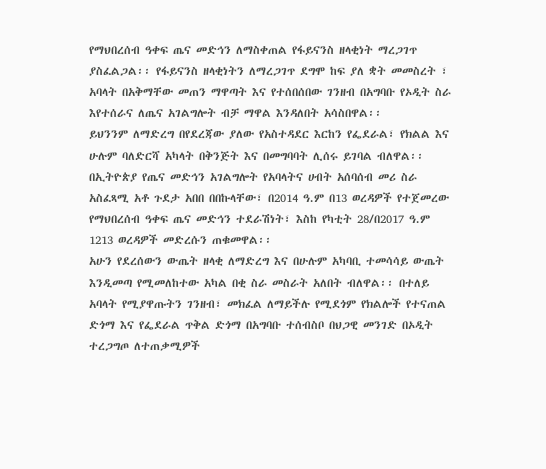የማህበረሰብ ዓቀፍ ጤና መድኅን ለማስቀጠል የፋይናንስ ዘላቂነት ማረጋገጥ ያስፈልጋል፡፡ የፋይናንስ ዘላቂነትን ለማረጋገጥ ደግሞ ከፍ ያለ ቋት መመስረት ፣ አባላት በአቅማቸው መጠን ማዋጣት እና የተሰበሰበው ገንዘብ በአግባቡ የኦዲት ስራ እየተሰራና ለጤና አገልግሎት ብቻ ማዋል እንዳለበት አሳስበዋል፡፡
ይህንንም ለማድረግ በየደረጃው ያለው የአስተዳደር እርከን የፌደራል፣ የክልል እና ሁሉም ባለድርሻ አካላት በቅንጅት እና በመግባባት ሊሰሩ ይገባል ብለዋል፡፡
በኢትዮጵያ የጤና መድኅን አገልግሎት የአባላትና ሀብት አሰባሰብ መሪ ስራ አስፈጻሚ አቶ ጉደታ አበበ በበኩላቸው፣ በ2014 ዓ.ም በ13 ወረዳዎች የተጀመረው የማህበረሰብ ዓቀፍ ጤና መድኅን ተደራሽነት፣ እስከ የካቲት 28/በ2017 ዓ.ም 1213 ወረዳዎች መድረሱን ጠቁመዋል፡፡
አሁን የደረሰውን ውጤት ዘላቂ ለማድረግ እና በሁሉም አካባቢ ተመሳሳይ ውጤት እንዲመጣ የሚመለከተው አካል በቂ ስራ መስራት አለበት ብለዋል፡፡ በተለይ አባላት የሚያዋጡትን ገንዘብ፣ መክፈል ለማይችሉ የሚደጎም የክልሎች የተናጠል ድጎማ እና የፌደራል ጥቅል ድጎማ በአግባቡ ተሰብስቦ በህጋዊ መንገድ በኦዲት ተረጋግጦ ለተጠቃሚዎች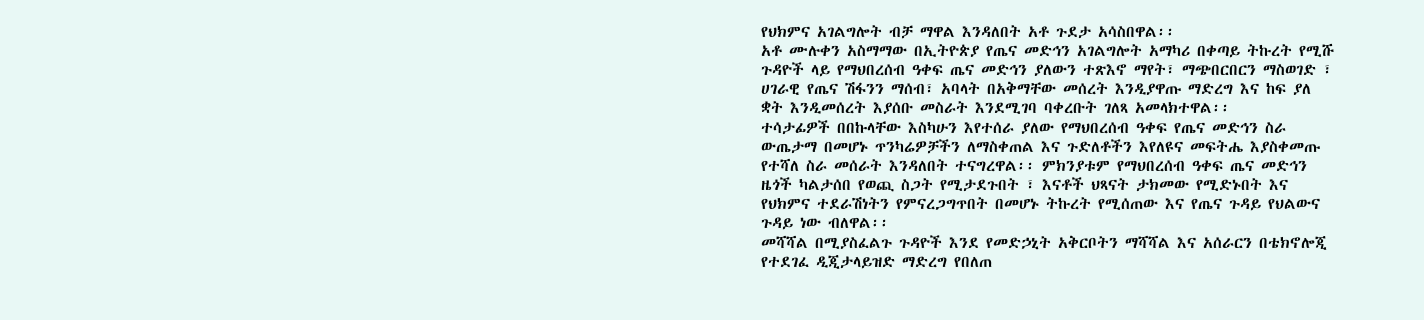የህክምና አገልግሎት ብቻ ማዋል እንዳለበት አቶ ጉደታ አሳስበዋል፡፡
አቶ ሙሉቀን አስማማው በኢትዮጵያ የጤና መድኅን አገልግሎት አማካሪ በቀጣይ ትኩረት የሚሹ ጉዳዮች ላይ የማህበረሰብ ዓቀፍ ጤና መድኅን ያለውን ተጽእኖ ማየት፣ ማጭበርበርን ማስወገድ ፣ ሀገራዊ የጤና ሽፋንን ማሰብ፣ አባላት በአቅማቸው መሰረት እንዲያዋጡ ማድረግ እና ከፍ ያለ ቋት እንዲመሰረት እያሰቡ መስራት እንደሚገባ ባቀረቡት ገለጻ አመላክተዋል፡፡
ተሳታፊዎች በበኩላቸው እስካሁን እየተሰራ ያለው የማህበረሰብ ዓቀፍ የጤና መድኅን ስራ ውጤታማ በመሆኑ ጥንካሬዎቻችን ለማስቀጠል እና ጉድለቶችን እየለዩና መፍትሔ እያስቀመጡ የተሻለ ስራ መሰራት እንዳለበት ተናግረዋል፡፡ ምክንያቱም የማህበረሰብ ዓቀፍ ጤና መድኅን ዜጎች ካልታሰበ የወጪ ስጋት የሚታደጉበት ፣ እናቶች ህጻናት ታክመው የሚድኑበት እና የህክምና ተደራሽነትን የምናረጋግጥበት በመሆኑ ትኩረት የሚሰጠው እና የጤና ጉዳይ የህልውና ጉዳይ ነው ብለዋል፡፡
መሻሻል በሚያስፈልጉ ጉዳዮች እንደ የመድኃኒት አቅርቦትን ማሻሻል እና አሰራርን በቴክኖሎጂ የተደገፈ ዲጂታላይዝድ ማድረግ የበለጠ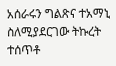አሰራሩን ግልጽና ተአማኒ ስለሚያደርገው ትኩረት ተሰጥቶ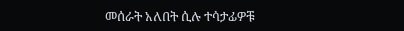መሰራት አለበት ሲሉ ተሳታፊዎቹ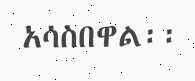አሳስበዋል፡፡